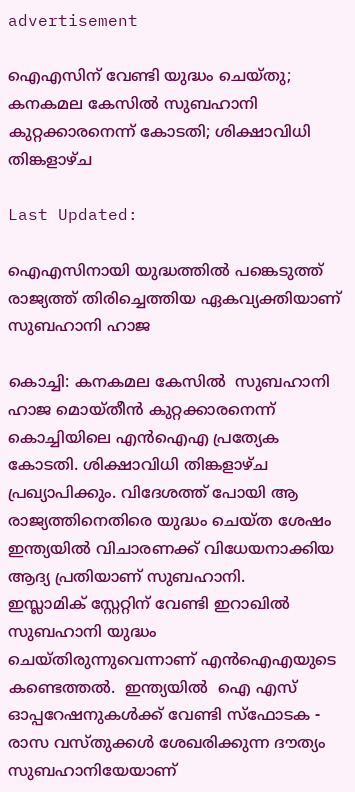advertisement

ഐഎസിന് വേണ്ടി യുദ്ധം ചെയ്തു; കനകമല കേസിൽ സുബഹാനി കുറ്റക്കാരനെന്ന് കോടതി; ശിക്ഷാവിധി തിങ്കളാഴ്ച

Last Updated:

ഐഎസിനായി യുദ്ധത്തില്‍ പങ്കെടുത്ത് രാജ്യത്ത് തിരിച്ചെത്തിയ ഏകവ്യക്തിയാണ് സുബഹാനി ഹാജ

കൊച്ചി: കനകമല കേസിൽ  സുബഹാനി ഹാജ മൊയ്തീൻ കുറ്റക്കാരനെന്ന് കൊച്ചിയിലെ എൻഐഎ പ്രത്യേക കോടതി. ശിക്ഷാവിധി തിങ്കളാഴ്ച പ്രഖ്യാപിക്കും. വിദേശത്ത് പോയി ആ രാജ്യത്തിനെതിരെ യുദ്ധം ചെയ്ത ശേഷം ഇന്ത്യയിൽ വിചാരണക്ക് വിധേയനാക്കിയ ആദ്യ പ്രതിയാണ് സുബഹാനി.
ഇസ്ലാമിക് സ്റ്റേറ്റിന് വേണ്ടി ഇറാഖില്‍ സുബഹാനി യുദ്ധം ചെയ്തിരുന്നുവെന്നാണ് എന്‍ഐഎയുടെ കണ്ടെത്തൽ.  ഇന്ത്യയില്‍  ഐ എസ് ഓപ്പറേഷനുകള്‍ക്ക് വേണ്ടി സ്ഫോടക - രാസ വസ്തുക്കള്‍ ശേഖരിക്കുന്ന ദൗത്യം സുബഹാനിയേയാണ്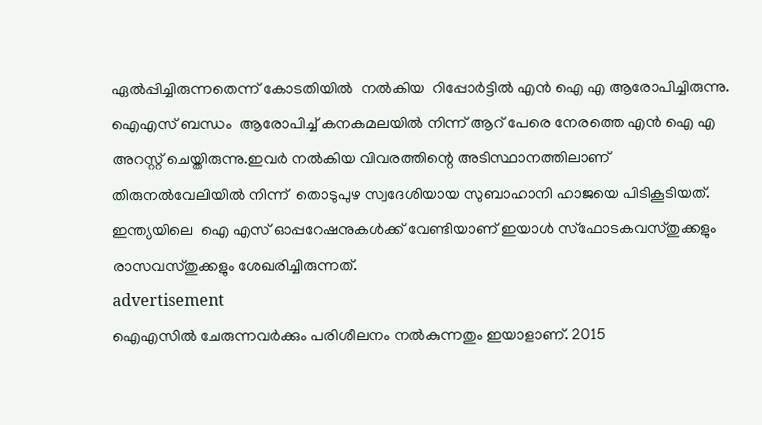ഏല്‍പ്പിച്ചിരുന്നതെന്ന് കോടതിയില്‍  നല്‍കിയ  റിപ്പോര്‍ട്ടില്‍ എന്‍ ഐ എ ആരോപിച്ചിരുന്നു.
ഐഎസ് ബന്ധം  ആരോപിച്ച് കനകമലയില്‍ നിന്ന് ആറ് പേരെ നേരത്തെ എന്‍ ഐ എ അറസ്റ്റ് ചെയ്തിരുന്നു.ഇവര്‍ നല്‍കിയ വിവരത്തിന്റെ അടിസ്ഥാനത്തിലാണ് തിരുനല്‍വേലിയില്‍ നിന്ന്  തൊടുപുഴ സ്വദേശിയായ സുബാഹാനി ഹാജയെ പിടികൂടിയത്. ഇന്ത്യയിലെ  ഐ എസ് ഓപ്പറേഷനുകള്‍ക്ക് വേണ്ടിയാണ് ഇയാൾ സ്ഫോടകവസ്തുക്കളും  രാസവസ്തുക്കളും ശേഖരിച്ചിരുന്നത്.
advertisement
ഐഎസില്‍ ചേരുന്നവര്‍ക്കും പരിശീലനം നല്‍കുന്നതും ഇയാളാണ്. 2015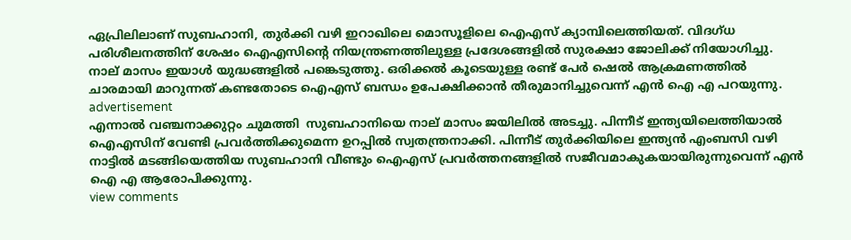ഏപ്രിലിലാണ് സുബഹാനി, തുര്‍ക്കി വഴി ഇറാഖിലെ മൊസൂളിലെ ഐഎസ് ക്യാമ്പിലെത്തിയത്. വിദഗ്ധ പരിശീലനത്തിന് ശേഷം ഐഎസിന്റെ നിയന്ത്രണത്തിലുള്ള പ്രദേശങ്ങളില്‍‍ സുരക്ഷാ ജോലിക്ക് നിയോഗിച്ചു. നാല് മാസം ഇയാള്‍ യുദ്ധങ്ങളില്‍ പങ്കെടുത്തു. ഒരിക്കല്‍ കൂടെയുള്ള രണ്ട് പേര്‍ ഷെല്‍ ആക്രമണത്തില്‍ ചാരമായി മാറുന്നത് കണ്ടതോടെ ഐഎസ് ബന്ധം ഉപേക്ഷിക്കാന്‍ തീരുമാനിച്ചുവെന്ന് എന്‍ ഐ എ പറയുന്നു.
advertisement
എന്നാല്‍ വഞ്ചനാക്കുറ്റം ചുമത്തി  സുബഹാനിയെ നാല് മാസം ജയിലില്‍ അടച്ചു. പിന്നീട് ഇന്ത്യയിലെത്തിയാല്‍ ഐഎസിന് വേണ്ടി പ്രവര്‍ത്തിക്കുമെന്ന ഉറപ്പില്‍ സ്വതന്ത്രനാക്കി. പിന്നീട് തുര്‍ക്കിയിലെ ഇന്ത്യന്‍ എംബസി വഴി നാട്ടില്‍ മടങ്ങിയെത്തിയ സുബഹാനി വീണ്ടും ഐഎസ് പ്രവര്‍ത്തനങ്ങളില്‍ സജീവമാകുകയായിരുന്നുവെന്ന് എന്‍ ഐ എ ആരോപിക്കുന്നു.
view comments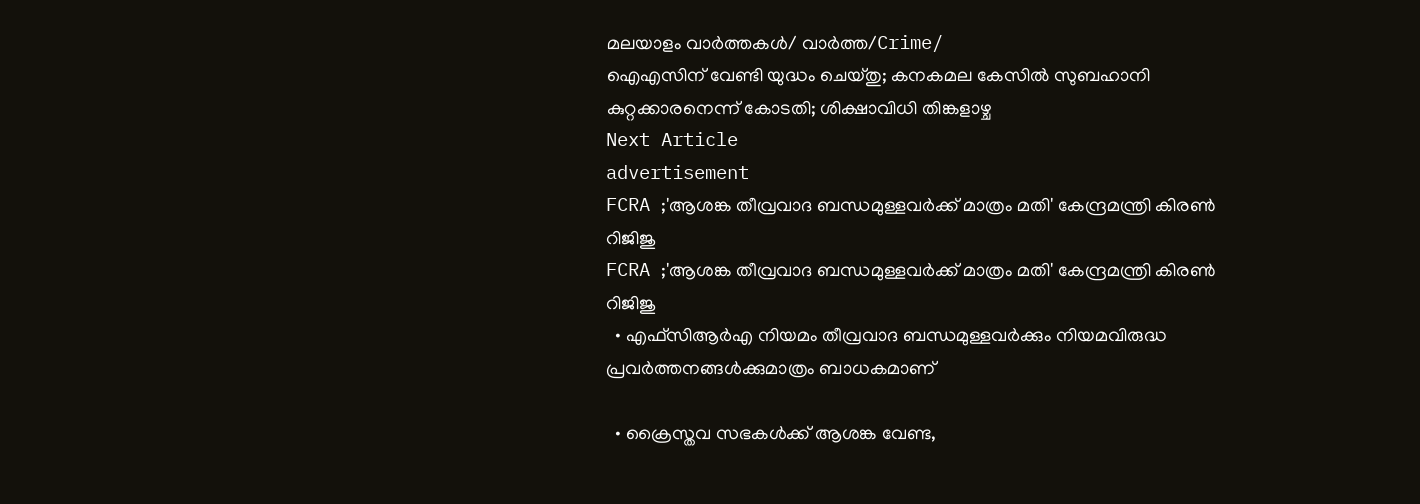മലയാളം വാർത്തകൾ/ വാർത്ത/Crime/
ഐഎസിന് വേണ്ടി യുദ്ധം ചെയ്തു; കനകമല കേസിൽ സുബഹാനി കുറ്റക്കാരനെന്ന് കോടതി; ശിക്ഷാവിധി തിങ്കളാഴ്ച
Next Article
advertisement
FCRA ;'ആശങ്ക തീവ്രവാദ ബന്ധമുള്ളവർക്ക് മാത്രം മതി' കേന്ദ്രമന്ത്രി കിരണ്‍ റിജിജു
FCRA ;'ആശങ്ക തീവ്രവാദ ബന്ധമുള്ളവർക്ക് മാത്രം മതി' കേന്ദ്രമന്ത്രി കിരണ്‍ റിജിജു
  • എഫ്‌സിആർഎ നിയമം തീവ്രവാദ ബന്ധമുള്ളവർക്കും നിയമവിരുദ്ധ പ്രവർത്തനങ്ങൾക്കുമാത്രം ബാധകമാണ്

  • ക്രൈസ്തവ സഭകൾക്ക് ആശങ്ക വേണ്ട,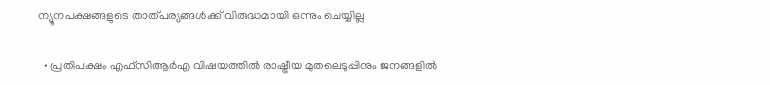ന്യൂനപക്ഷങ്ങളുടെ താത്പര്യങ്ങൾക്ക് വിരുദ്ധമായി ഒന്നും ചെയ്യില്ല

  • പ്രതിപക്ഷം എഫ്‌സിആർഎ വിഷയത്തിൽ രാഷ്ട്രീയ മുതലെടുപ്പിനും ജനങ്ങളിൽ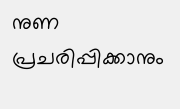നുണ പ്രചരിപ്പിക്കാനും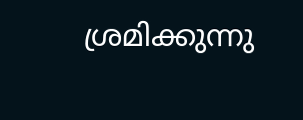ശ്രമിക്കുന്നു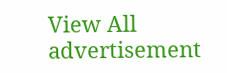View All
advertisement